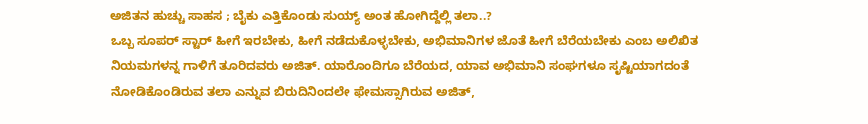ಅಜಿತನ ಹುಚ್ಚು ಸಾಹಸ ; ಬೈಕು ಎತ್ತಿಕೊಂಡು ಸುಯ್ಯ್ ಅಂತ ಹೋಗಿದ್ದೆಲ್ಲಿ ತಲಾ..?
ಒಬ್ಬ ಸೂಪರ್ ಸ್ಟಾರ್ ಹೀಗೆ ಇರಬೇಕು, ಹೀಗೆ ನಡೆದುಕೊಳ್ಳಬೇಕು, ಅಭಿಮಾನಿಗಳ ಜೊತೆ ಹೀಗೆ ಬೆರೆಯಬೇಕು ಎಂಬ ಅಲಿಖಿತ ನಿಯಮಗಳನ್ನ ಗಾಳಿಗೆ ತೂರಿದವರು ಅಜಿತ್. ಯಾರೊಂದಿಗೂ ಬೆರೆಯದ, ಯಾವ ಅಭಿಮಾನಿ ಸಂಘಗಳೂ ಸೃಷ್ಟಿಯಾಗದಂತೆ ನೋಡಿಕೊಂಡಿರುವ ತಲಾ ಎನ್ನುವ ಬಿರುದಿನಿಂದಲೇ ಫೇಮಸ್ಸಾಗಿರುವ ಅಜಿತ್,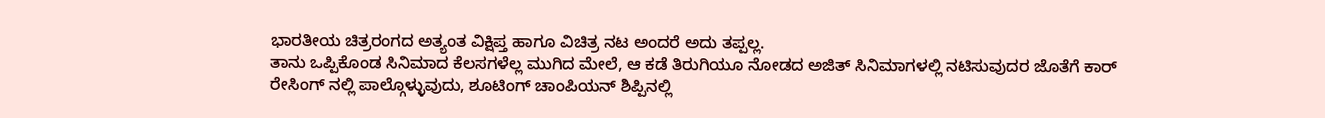ಭಾರತೀಯ ಚಿತ್ರರಂಗದ ಅತ್ಯಂತ ವಿಕ್ಷಿಪ್ತ ಹಾಗೂ ವಿಚಿತ್ರ ನಟ ಅಂದರೆ ಅದು ತಪ್ಪಲ್ಲ.
ತಾನು ಒಪ್ಪಿಕೊಂಡ ಸಿನಿಮಾದ ಕೆಲಸಗಳೆಲ್ಲ ಮುಗಿದ ಮೇಲೆ, ಆ ಕಡೆ ತಿರುಗಿಯೂ ನೋಡದ ಅಜಿತ್ ಸಿನಿಮಾಗಳಲ್ಲಿ ನಟಿಸುವುದರ ಜೊತೆಗೆ ಕಾರ್ ರೇಸಿಂಗ್ ನಲ್ಲಿ ಪಾಲ್ಗೊಳ್ಳುವುದು, ಶೂಟಿಂಗ್ ಚಾಂಪಿಯನ್ ಶಿಪ್ಪಿನಲ್ಲಿ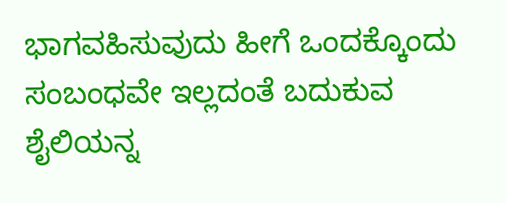ಭಾಗವಹಿಸುವುದು ಹೀಗೆ ಒಂದಕ್ಕೊಂದು ಸಂಬಂಧವೇ ಇಲ್ಲದಂತೆ ಬದುಕುವ ಶೈಲಿಯನ್ನ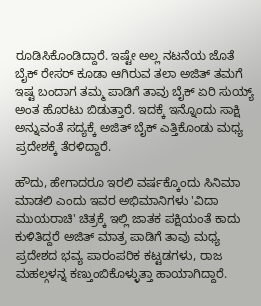ರೂಡಿಸಿಕೊಂಡಿದ್ದಾರೆ. ಇಷ್ಟೇ ಅಲ್ಲ ನಟನೆಯ ಜೊತೆ ಬೈಕ್ ರೇಸರ್ ಕೂಡಾ ಆಗಿರುವ ತಲಾ ಅಜಿತ್ ತಮಗೆ ಇಷ್ಟ ಬಂದಾಗ ತಮ್ಮ ಪಾಡಿಗೆ ತಾವು ಬೈಕ್ ಏರಿ ಸುಯ್ಯ್ ಅಂತ ಹೊರಟು ಬಿಡುತ್ತಾರೆ. ಇದಕ್ಕೆ ಇನ್ನೊಂದು ಸಾಕ್ಷಿ ಅನ್ನುವಂತೆ ಸದ್ಯಕ್ಕೆ ಅಜಿತ್ ಬೈಕ್ ಎತ್ತಿಕೊಂಡು ಮಧ್ಯ ಪ್ರದೇಶಕ್ಕೆ ತೆರಳಿದ್ದಾರೆ.

ಹೌದು, ಹೇಗಾದರೂ ಇರಲಿ ವರ್ಷಕ್ಕೊಂದು ಸಿನಿಮಾ ಮಾಡಲಿ ಎಂದು ಇವರ ಅಭಿಮಾನಿಗಳು 'ವಿದಾ ಮುಯರಾಚಿ' ಚಿತ್ರಕ್ಕೆ ಇಲ್ಲಿ ಜಾತಕ ಪಕ್ಷಿಯಂತೆ ಕಾದು ಕುಳಿತಿದ್ದರೆ ಅಜಿತ್ ಮಾತ್ರ ಪಾಡಿಗೆ ತಾವು ಮಧ್ಯ ಪ್ರದೇಶದ ಭವ್ಯ ಪಾರಂಪರಿಕ ಕಟ್ಟಡಗಳು, ರಾಜ ಮಹಲ್ಗಳನ್ನ ಕಣ್ತುಂಬಿಕೊಳ್ಳುತ್ತಾ ಹಾಯಾಗಿದ್ದಾರೆ.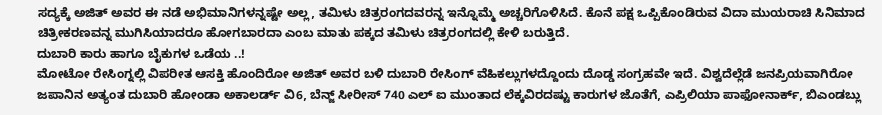ಸದ್ಯಕ್ಕೆ ಅಜಿತ್ ಅವರ ಈ ನಡೆ ಅಭಿಮಾನಿಗಳನ್ನಷ್ಟೇ ಅಲ್ಲ, ತಮಿಳು ಚಿತ್ರರಂಗದವರನ್ನ ಇನ್ನೊಮ್ಮೆ ಅಚ್ಚರಿಗೊಳಿಸಿದೆ. ಕೊನೆ ಪಕ್ಷ ಒಪ್ಪಿಕೊಂಡಿರುವ ವಿದಾ ಮುಯರಾಚಿ ಸಿನಿಮಾದ ಚಿತ್ರೀಕರಣವನ್ನ ಮುಗಿಸಿಯಾದರೂ ಹೋಗಬಾರದಾ ಎಂಬ ಮಾತು ಪಕ್ಕದ ತಮಿಳು ಚಿತ್ರರಂಗದಲ್ಲಿ ಕೇಳಿ ಬರುತ್ತಿದೆ.
ದುಬಾರಿ ಕಾರು ಹಾಗೂ ಬೈಕುಗಳ ಒಡೆಯ ..!
ಮೋಟೋ ರೇಸಿಂಗ್ನಲ್ಲಿ ವಿಪರೀತ ಆಸಕ್ತಿ ಹೊಂದಿರೋ ಅಜಿತ್ ಅವರ ಬಳಿ ದುಬಾರಿ ರೇಸಿಂಗ್ ವೆಹಿಕಲ್ಲುಗಳದ್ದೊಂದು ದೊಡ್ಡ ಸಂಗ್ರಹವೇ ಇದೆ. ವಿಶ್ವದೆಲ್ಲೆಡೆ ಜನಪ್ರಿಯವಾಗಿರೋ ಜಪಾನಿನ ಅತ್ಯಂತ ದುಬಾರಿ ಹೋಂಡಾ ಅಕಾಲರ್ಡ್ ವಿ6, ಬೆನ್ಜ್ ಸೀರೀಸ್ 740 ಎಲ್ ಐ ಮುಂತಾದ ಲೆಕ್ಕವಿರದಷ್ಟು ಕಾರುಗಳ ಜೊತೆಗೆ, ಎಪ್ರಿಲಿಯಾ ಪಾಫೋನಾರ್ಕ್, ಬಿಎಂಡಬ್ಲು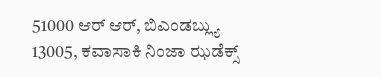51000 ಆರ್ ಆರ್, ಬಿಎಂಡಬ್ಲ್ಯು 13005, ಕವಾಸಾಕಿ ನಿಂಜಾ ಝಡೆಕ್ಸ್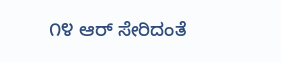೧೪ ಆರ್ ಸೇರಿದಂತೆ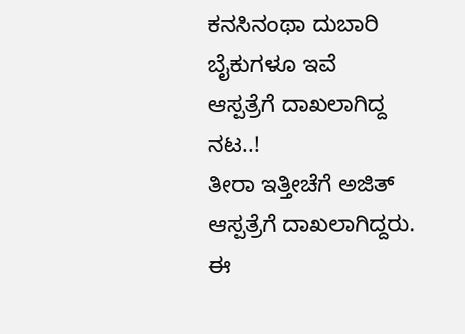ಕನಸಿನಂಥಾ ದುಬಾರಿ ಬೈಕುಗಳೂ ಇವೆ
ಆಸ್ಪತ್ರೆಗೆ ದಾಖಲಾಗಿದ್ದ ನಟ..!
ತೀರಾ ಇತ್ತೀಚೆಗೆ ಅಜಿತ್ ಆಸ್ಪತ್ರೆಗೆ ದಾಖಲಾಗಿದ್ದರು. ಈ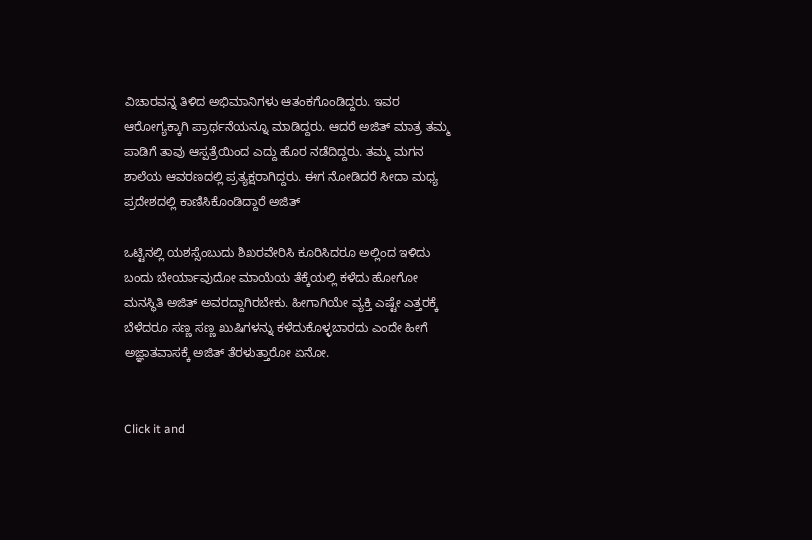ವಿಚಾರವನ್ನ ತಿಳಿದ ಅಭಿಮಾನಿಗಳು ಆತಂಕಗೊಂಡಿದ್ದರು. ಇವರ ಆರೋಗ್ಯಕ್ಕಾಗಿ ಪ್ರಾರ್ಥನೆಯನ್ನೂ ಮಾಡಿದ್ದರು. ಆದರೆ ಅಜಿತ್ ಮಾತ್ರ ತಮ್ಮ ಪಾಡಿಗೆ ತಾವು ಆಸ್ಪತ್ರೆಯಿಂದ ಎದ್ದು ಹೊರ ನಡೆದಿದ್ದರು. ತಮ್ಮ ಮಗನ ಶಾಲೆಯ ಆವರಣದಲ್ಲಿ ಪ್ರತ್ಯಕ್ಷರಾಗಿದ್ದರು. ಈಗ ನೋಡಿದರೆ ಸೀದಾ ಮಧ್ಯ ಪ್ರದೇಶದಲ್ಲಿ ಕಾಣಿಸಿಕೊಂಡಿದ್ದಾರೆ ಅಜಿತ್

ಒಟ್ಟಿನಲ್ಲಿ ಯಶಸ್ಸೆಂಬುದು ಶಿಖರವೇರಿಸಿ ಕೂರಿಸಿದರೂ ಅಲ್ಲಿಂದ ಇಳಿದು ಬಂದು ಬೇರ್ಯಾವುದೋ ಮಾಯೆಯ ತೆಕ್ಕೆಯಲ್ಲಿ ಕಳೆದು ಹೋಗೋ ಮನಸ್ಥಿತಿ ಅಜಿತ್ ಅವರದ್ದಾಗಿರಬೇಕು. ಹೀಗಾಗಿಯೇ ವ್ಯಕ್ತಿ ಎಷ್ಟೇ ಎತ್ತರಕ್ಕೆ ಬೆಳೆದರೂ ಸಣ್ಣ ಸಣ್ಣ ಖುಷಿಗಳನ್ನು ಕಳೆದುಕೊಳ್ಳಬಾರದು ಎಂದೇ ಹೀಗೆ ಅಜ್ಞಾತವಾಸಕ್ಕೆ ಅಜಿತ್ ತೆರಳುತ್ತಾರೋ ಏನೋ.


Click it and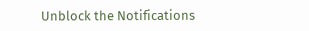Unblock the Notifications